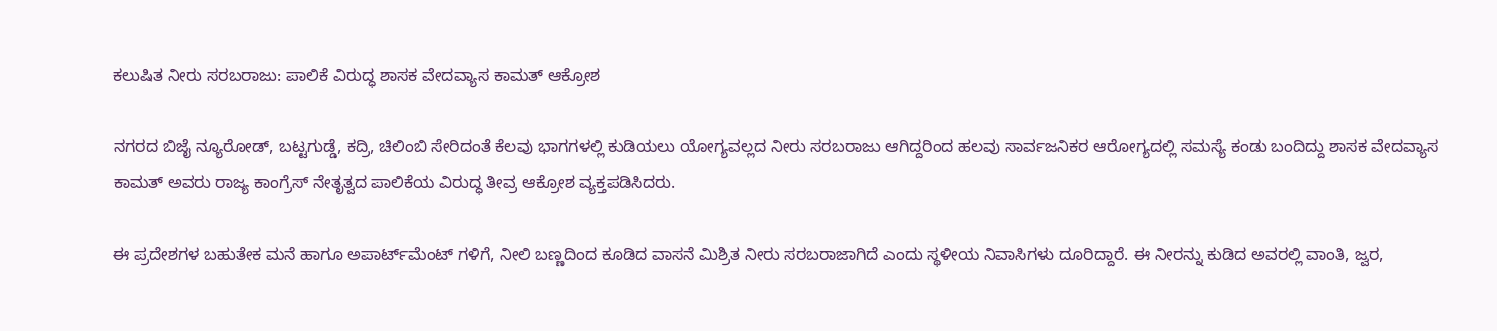ಕಲುಷಿತ ನೀರು ಸರಬರಾಜು: ಪಾಲಿಕೆ ವಿರುದ್ಧ ಶಾಸಕ ವೇದವ್ಯಾಸ ಕಾಮತ್ ಆಕ್ರೋಶ

ನಗರದ ಬಿಜೈ ನ್ಯೂರೋಡ್, ಬಟ್ಟಗುಡ್ಡೆ, ಕದ್ರಿ, ಚಿಲಿಂಬಿ ಸೇರಿದಂತೆ ಕೆಲವು ಭಾಗಗಳಲ್ಲಿ ಕುಡಿಯಲು ಯೋಗ್ಯವಲ್ಲದ ನೀರು ಸರಬರಾಜು ಆಗಿದ್ದರಿಂದ ಹಲವು ಸಾರ್ವಜನಿಕರ ಆರೋಗ್ಯದಲ್ಲಿ ಸಮಸ್ಯೆ ಕಂಡು ಬಂದಿದ್ದು ಶಾಸಕ ವೇದವ್ಯಾಸ ಕಾಮತ್ ಅವರು ರಾಜ್ಯ ಕಾಂಗ್ರೆಸ್ ನೇತೃತ್ವದ ಪಾಲಿಕೆಯ ವಿರುದ್ಧ ತೀವ್ರ ಆಕ್ರೋಶ ವ್ಯಕ್ತಪಡಿಸಿದರು.

ಈ ಪ್ರದೇಶಗಳ ಬಹುತೇಕ ಮನೆ ಹಾಗೂ ಅಪಾರ್ಟ್‌ಮೆಂಟ್ ಗಳಿಗೆ, ನೀಲಿ ಬಣ್ಣದಿಂದ ಕೂಡಿದ ವಾಸನೆ ಮಿಶ್ರಿತ ನೀರು ಸರಬರಾಜಾಗಿದೆ ಎಂದು ಸ್ಥಳೀಯ ನಿವಾಸಿಗಳು ದೂರಿದ್ದಾರೆ. ಈ ನೀರನ್ನು ಕುಡಿದ ಅವರಲ್ಲಿ ವಾಂತಿ, ಜ್ವರ,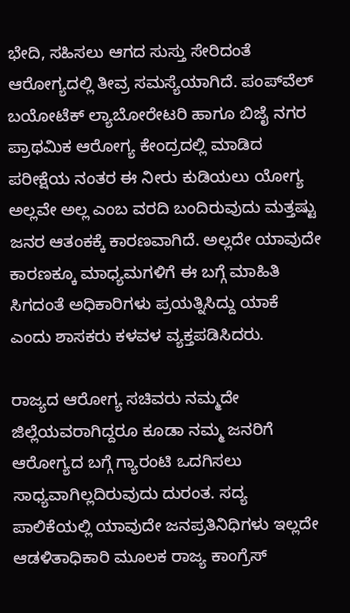ಭೇದಿ, ಸಹಿಸಲು ಆಗದ ಸುಸ್ತು ಸೇರಿದಂತೆ ಆರೋಗ್ಯದಲ್ಲಿ ತೀವ್ರ ಸಮಸ್ಯೆಯಾಗಿದೆ. ಪಂಪ್‌ವೆಲ್ ಬಯೋಟೆಕ್ ಲ್ಯಾಬೋರೇಟರಿ ಹಾಗೂ ಬಿಜೈ ನಗರ ಪ್ರಾಥಮಿಕ ಆರೋಗ್ಯ ಕೇಂದ್ರದಲ್ಲಿ ಮಾಡಿದ ಪರೀಕ್ಷೆಯ ನಂತರ ಈ ನೀರು ಕುಡಿಯಲು ಯೋಗ್ಯ ಅಲ್ಲವೇ ಅಲ್ಲ ಎಂಬ ವರದಿ ಬಂದಿರುವುದು ಮತ್ತಷ್ಟು ಜನರ ಆತಂಕಕ್ಕೆ ಕಾರಣವಾಗಿದೆ. ಅಲ್ಲದೇ ಯಾವುದೇ ಕಾರಣಕ್ಕೂ ಮಾಧ್ಯಮಗಳಿಗೆ ಈ ಬಗ್ಗೆ ಮಾಹಿತಿ ಸಿಗದಂತೆ ಅಧಿಕಾರಿಗಳು ಪ್ರಯತ್ನಿಸಿದ್ದು ಯಾಕೆ ಎಂದು ಶಾಸಕರು ಕಳವಳ ವ್ಯಕ್ತಪಡಿಸಿದರು.

ರಾಜ್ಯದ ಆರೋಗ್ಯ ಸಚಿವರು ನಮ್ಮದೇ ಜಿಲ್ಲೆಯವರಾಗಿದ್ದರೂ ಕೂಡಾ ನಮ್ಮ ಜನರಿಗೆ ಆರೋಗ್ಯದ ಬಗ್ಗೆ ಗ್ಯಾರಂಟಿ ಒದಗಿಸಲು ಸಾಧ್ಯವಾಗಿಲ್ಲದಿರುವುದು ದುರಂತ. ಸದ್ಯ ಪಾಲಿಕೆಯಲ್ಲಿ ಯಾವುದೇ ಜನಪ್ರತಿನಿಧಿಗಳು ಇಲ್ಲದೇ ಆಡಳಿತಾಧಿಕಾರಿ ಮೂಲಕ ರಾಜ್ಯ ಕಾಂಗ್ರೆಸ್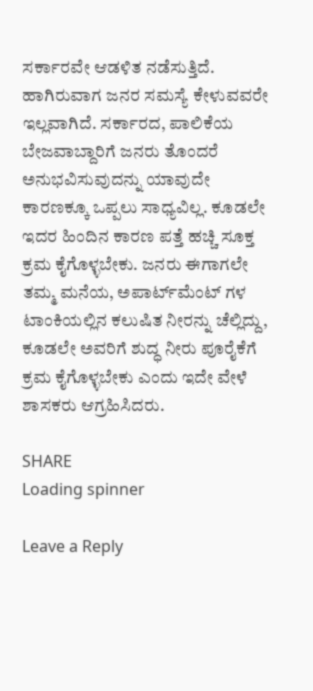ಸರ್ಕಾರವೇ ಆಡಳಿತ ನಡೆಸುತ್ತಿದೆ. ಹಾಗಿರುವಾಗ ಜನರ ಸಮಸ್ಯೆ ಕೇಳುವವರೇ ಇಲ್ಲವಾಗಿದೆ. ಸರ್ಕಾರದ, ಪಾಲಿಕೆಯ ಬೇಜವಾಬ್ದಾರಿಗೆ ಜನರು ತೊಂದರೆ ಅನುಭವಿಸುವುದನ್ನು ಯಾವುದೇ ಕಾರಣಕ್ಕೂ ಒಪ್ಪಲು ಸಾಧ್ಯವಿಲ್ಲ. ಕೂಡಲೇ ಇದರ ಹಿಂದಿನ ಕಾರಣ ಪತ್ತೆ ಹಚ್ಚಿ ಸೂಕ್ತ ಕ್ರಮ ಕೈಗೊಳ್ಳಬೇಕು. ಜನರು ಈಗಾಗಲೇ ತಮ್ಮ ಮನೆಯ, ಅಪಾರ್ಟ್‌ಮೆಂಟ್ ಗಳ ಟಾಂಕಿಯಲ್ಲಿನ ಕಲುಷಿತ ನೀರನ್ನು ಚೆಲ್ಲಿದ್ದು, ಕೂಡಲೇ ಅವರಿಗೆ ಶುದ್ಧ ನೀರು ಪೂರೈಕೆಗೆ ಕ್ರಮ ಕೈಗೊಳ್ಳಬೇಕು ಎಂದು ಇದೇ ವೇಳೆ ಶಾಸಕರು ಆಗ್ರಹಿಸಿದರು.

SHARE
Loading spinner

Leave a Reply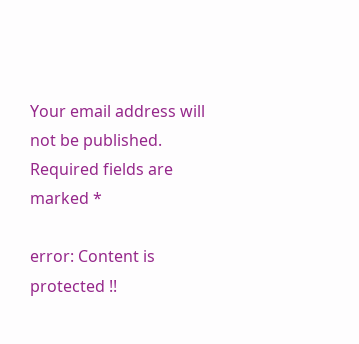Your email address will not be published. Required fields are marked *

error: Content is protected !!